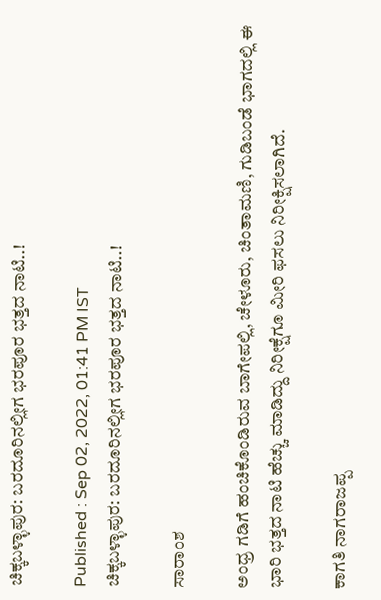ಚಿಕ್ಕಬಳ್ಳಾಪುರ: ಬರದೂರಿನಲ್ಲೀಗ ಭರಪೂರ ಭತ್ತದ ನಾಟಿ..!

Published : Sep 02, 2022, 01:41 PM IST
ಚಿಕ್ಕಬಳ್ಳಾಪುರ: ಬರದೂರಿನಲ್ಲೀಗ ಭರಪೂರ ಭತ್ತದ ನಾಟಿ..!

ಸಾರಾಂಶ

ಅಂಧ್ರ ಗಡಿಗೆ ಹಂಚಿಕೊಂಡಿರುವ ಬಾಗೇಪಲ್ಲಿ, ಚೇಳೂರು, ಚಿಂತಾಮಣಿ, ಗುಡಿಬಂಡೆ ಭಾಗದಲ್ಲಿ ಈ ಭಾರಿ ಭತ್ತದ ನಾಟಿ ಹೆಚ್ಚು ಮಾಡಿದ್ದು ನಿರೀಕ್ಷೆಗೂ ಮೀರಿ ಫಸಲು ನಿರೀಕ್ಷಿಸಲಾಗಿದೆ.

ಕಾಗತಿ ನಾಗರಾಜಪ್ಪ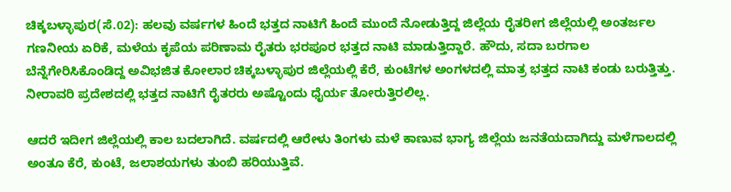ಚಿಕ್ಕಬಳ್ಳಾಪುರ(ಸೆ.02): ಹಲವು ವರ್ಷಗಳ ಹಿಂದೆ ಭತ್ತದ ನಾಟಿಗೆ ಹಿಂದೆ ಮುಂದೆ ನೋಡುತ್ತಿದ್ದ ಜಿಲ್ಲೆಯ ರೈತರೀಗ ಜಿಲ್ಲೆಯಲ್ಲಿ ಅಂತರ್ಜಲ ಗಣನೀಯ ಏರಿಕೆ, ಮಳೆಯ ಕೃಪೆಯ ಪರಿಣಾಮ ರೈತರು ಭರಪೂರ ಭತ್ತದ ನಾಟಿ ಮಾಡುತ್ತಿದ್ದಾರೆ. ಹೌದು, ಸದಾ ಬರಗಾಲ ಬೆನ್ನೆಗೇರಿಸಿಕೊಂಡಿದ್ದ ಅವಿಭಜಿತ ಕೋಲಾರ ಚಿಕ್ಕಬಳ್ಳಾಪುರ ಜಿಲ್ಲೆಯಲ್ಲಿ ಕೆರೆ, ಕುಂಟೆಗಳ ಅಂಗಳದಲ್ಲಿ ಮಾತ್ರ ಭತ್ತದ ನಾಟಿ ಕಂಡು ಬರುತ್ತಿತ್ತು. ನೀರಾವರಿ ಪ್ರದೇಶದಲ್ಲಿ ಭತ್ತದ ನಾಟಿಗೆ ರೈತರರು ಅಷ್ಟೊಂದು ಧೈರ್ಯ ತೋರುತ್ತಿರಲಿಲ್ಲ.

ಆದರೆ ಇದೀಗ ಜಿಲ್ಲೆಯಲ್ಲಿ ಕಾಲ ಬದಲಾಗಿದೆ. ವರ್ಷದಲ್ಲಿ ಆರೇಳು ತಿಂಗಳು ಮಳೆ ಕಾಣುವ ಭಾಗ್ಯ ಜಿಲ್ಲೆಯ ಜನತೆಯದಾಗಿದ್ದು ಮಳೆಗಾಲದಲ್ಲಿ ಅಂತೂ ಕೆರೆ, ಕುಂಟೆ, ಜಲಾಶಯಗಳು ತುಂಬಿ ಹರಿಯುತ್ತಿವೆ.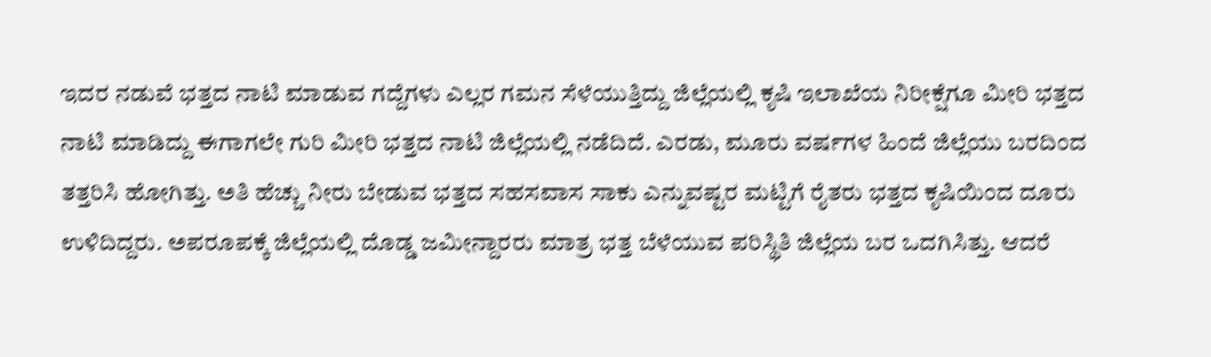ಇದರ ನಡುವೆ ಭತ್ತದ ನಾಟಿ ಮಾಡುವ ಗದ್ದೆಗಳು ಎಲ್ಲರ ಗಮನ ಸೆಳೆಯುತ್ತಿದ್ದು ಜಿಲ್ಲೆಯಲ್ಲಿ ಕೃಷಿ ಇಲಾಖೆಯ ನಿರೀಕ್ಷೆಗೂ ಮೀರಿ ಭತ್ತದ ನಾಟಿ ಮಾಡಿದ್ದು ಈಗಾಗಲೇ ಗುರಿ ಮೀರಿ ಭತ್ತದ ನಾಟಿ ಜಿಲ್ಲೆಯಲ್ಲಿ ನಡೆದಿದೆ. ಎರಡು, ಮೂರು ವರ್ಷಗಳ ಹಿಂದೆ ಜಿಲ್ಲೆಯು ಬರದಿಂದ ತತ್ತರಿಸಿ ಹೋಗಿತ್ತು. ಅತಿ ಹೆಚ್ಚು ನೀರು ಬೇಡುವ ಭತ್ತದ ಸಹಸವಾಸ ಸಾಕು ಎನ್ನುವಷ್ಟರ ಮಟ್ಟಿಗೆ ರೈತರು ಭತ್ತದ ಕೃಷಿಯಿಂದ ದೂರು ಉಳಿದಿದ್ದರು. ಅಪರೂಪಕ್ಕೆ ಜಿಲ್ಲೆಯಲ್ಲಿ ದೊಡ್ಡ ಜಮೀನ್ದಾರರು ಮಾತ್ರ ಭತ್ತ ಬೆಳೆಯುವ ಪರಿಸ್ಥಿತಿ ಜಿಲ್ಲೆಯ ಬರ ಒದಗಿಸಿತ್ತು. ಆದರೆ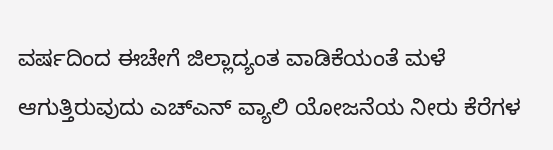ವರ್ಷದಿಂದ ಈಚೇಗೆ ಜಿಲ್ಲಾದ್ಯಂತ ವಾಡಿಕೆಯಂತೆ ಮಳೆ ಆಗುತ್ತಿರುವುದು ಎಚ್‌ಎನ್‌ ವ್ಯಾಲಿ ಯೋಜನೆಯ ನೀರು ಕೆರೆಗಳ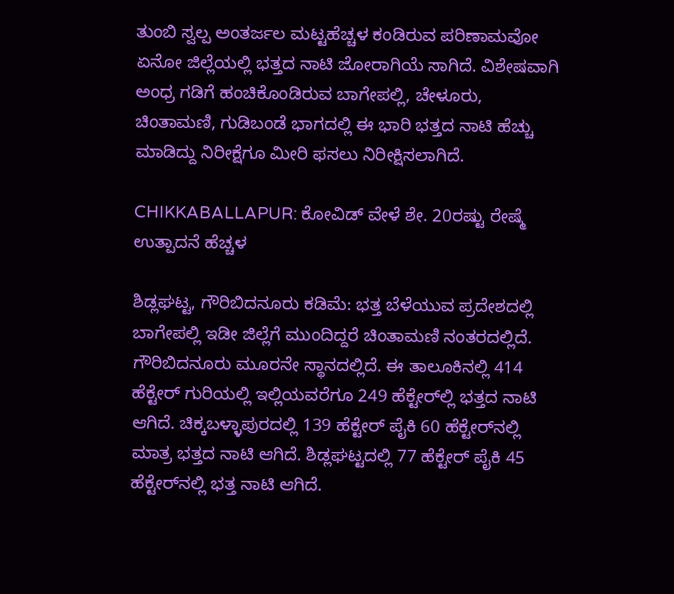ತುಂಬಿ ಸ್ವಲ್ಪ ಅಂತರ್ಜಲ ಮಟ್ಟಹೆಚ್ಚಳ ಕಂಡಿರುವ ಪರಿಣಾಮವೋ ಏನೋ ಜಿಲ್ಲೆಯಲ್ಲಿ ಭತ್ತದ ನಾಟಿ ಜೋರಾಗಿಯೆ ಸಾಗಿದೆ. ವಿಶೇಷವಾಗಿ ಅಂಧ್ರ ಗಡಿಗೆ ಹಂಚಿಕೊಂಡಿರುವ ಬಾಗೇಪಲ್ಲಿ, ಚೇಳೂರು, ಚಿಂತಾಮಣಿ, ಗುಡಿಬಂಡೆ ಭಾಗದಲ್ಲಿ ಈ ಭಾರಿ ಭತ್ತದ ನಾಟಿ ಹೆಚ್ಚು ಮಾಡಿದ್ದು ನಿರೀಕ್ಷೆಗೂ ಮೀರಿ ಫಸಲು ನಿರೀಕ್ಷಿಸಲಾಗಿದೆ.

CHIKKABALLAPUR: ಕೋವಿಡ್‌ ವೇಳೆ ಶೇ. 20ರಷ್ಟು ರೇಷ್ಮೆ ಉತ್ಪಾದನೆ ಹೆಚ್ಚಳ

ಶಿಡ್ಲಘಟ್ಟ, ಗೌರಿಬಿದನೂರು ಕಡಿಮೆ: ಭತ್ತ ಬೆಳೆಯುವ ಪ್ರದೇಶದಲ್ಲಿ ಬಾಗೇಪಲ್ಲಿ ಇಡೀ ಜಿಲ್ಲೆಗೆ ಮುಂದಿದ್ದರೆ ಚಿಂತಾಮಣಿ ನಂತರದಲ್ಲಿದೆ. ಗೌರಿಬಿದನೂರು ಮೂರನೇ ಸ್ಥಾನದಲ್ಲಿದೆ. ಈ ತಾಲೂಕಿನಲ್ಲಿ 414 ಹೆಕ್ಟೇರ್‌ ಗುರಿಯಲ್ಲಿ ಇಲ್ಲಿಯವರೆಗೂ 249 ಹೆಕ್ಟೇರ್‌ಲ್ಲಿ ಭತ್ತದ ನಾಟಿ ಆಗಿದೆ. ಚಿಕ್ಕಬಳ್ಳಾಪುರದಲ್ಲಿ 139 ಹೆಕ್ಟೇರ್‌ ಪೈಕಿ 60 ಹೆಕ್ಟೇರ್‌ನಲ್ಲಿ ಮಾತ್ರ ಭತ್ತದ ನಾಟಿ ಆಗಿದೆ. ಶಿಡ್ಲಘಟ್ಟದಲ್ಲಿ 77 ಹೆಕ್ಟೇರ್‌ ಪೈಕಿ 45 ಹೆಕ್ಟೇರ್‌ನಲ್ಲಿ ಭತ್ತ ನಾಟಿ ಆಗಿದೆ.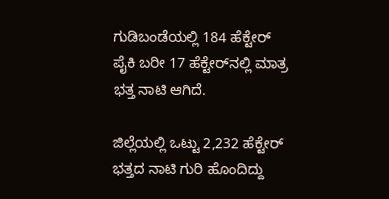ಗುಡಿಬಂಡೆಯಲ್ಲಿ 184 ಹೆಕ್ಟೇರ್‌ ಪೈಕಿ ಬರೀ 17 ಹೆಕ್ಟೇರ್‌ನಲ್ಲಿ ಮಾತ್ರ ಭತ್ತ ನಾಟಿ ಆಗಿದೆ.

ಜಿಲ್ಲೆಯಲ್ಲಿ ಒಟ್ಟು 2,232 ಹೆಕ್ಟೇರ್‌ ಭತ್ತದ ನಾಟಿ ಗುರಿ ಹೊಂದಿದ್ದು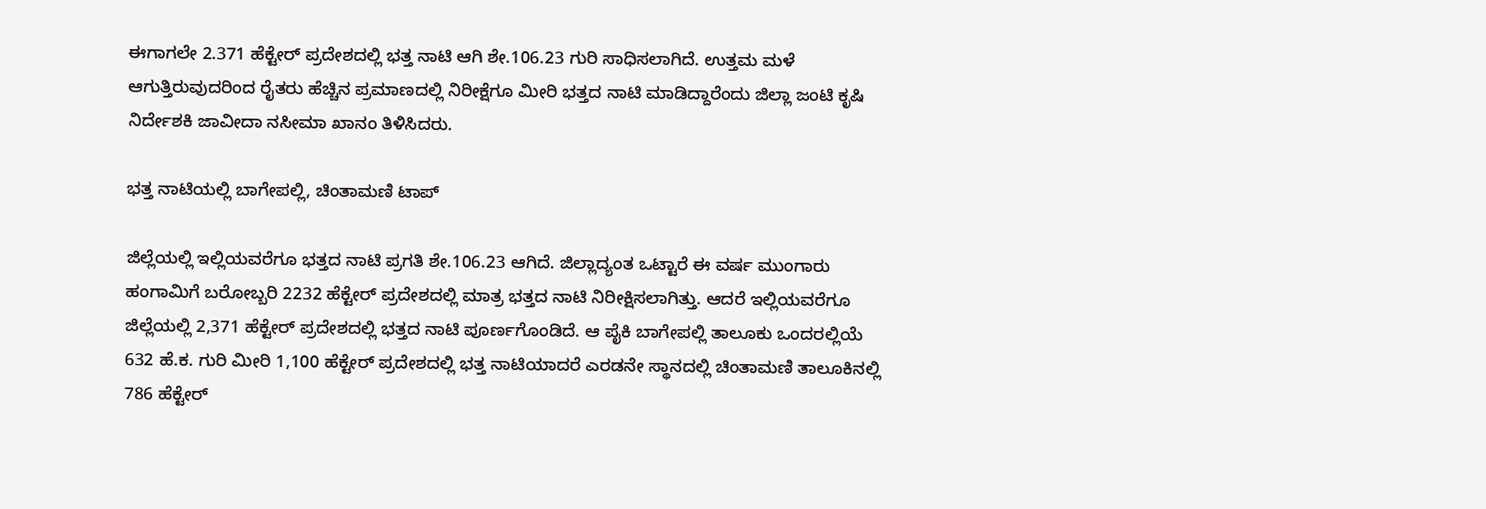ಈಗಾಗಲೇ 2.371 ಹೆಕ್ಟೇರ್‌ ಪ್ರದೇಶದಲ್ಲಿ ಭತ್ತ ನಾಟಿ ಆಗಿ ಶೇ.106.23 ಗುರಿ ಸಾಧಿಸಲಾಗಿದೆ. ಉತ್ತಮ ಮಳೆ ಆಗುತ್ತಿರುವುದರಿಂದ ರೈತರು ಹೆಚ್ಚಿನ ಪ್ರಮಾಣದಲ್ಲಿ ನಿರೀಕ್ಷೆಗೂ ಮೀರಿ ಭತ್ತದ ನಾಟಿ ಮಾಡಿದ್ದಾರೆಂದು ಜಿಲ್ಲಾ ಜಂಟಿ ಕೃಷಿ ನಿರ್ದೇಶಕಿ ಜಾವೀದಾ ನಸೀಮಾ ಖಾನಂ ತಿಳಿಸಿದರು.

ಭತ್ತ ನಾಟಿಯಲ್ಲಿ ಬಾಗೇಪಲ್ಲಿ, ಚಿಂತಾಮಣಿ ಟಾಪ್‌

ಜಿಲ್ಲೆಯಲ್ಲಿ ಇಲ್ಲಿಯವರೆಗೂ ಭತ್ತದ ನಾಟಿ ಪ್ರಗತಿ ಶೇ.106.23 ಆಗಿದೆ. ಜಿಲ್ಲಾದ್ಯಂತ ಒಟ್ಟಾರೆ ಈ ವರ್ಷ ಮುಂಗಾರು ಹಂಗಾಮಿಗೆ ಬರೋಬ್ಬರಿ 2232 ಹೆಕ್ಟೇರ್‌ ಪ್ರದೇಶದಲ್ಲಿ ಮಾತ್ರ ಭತ್ತದ ನಾಟಿ ನಿರೀಕ್ಷಿಸಲಾಗಿತ್ತು. ಆದರೆ ಇಲ್ಲಿಯವರೆಗೂ ಜಿಲ್ಲೆಯಲ್ಲಿ 2,371 ಹೆಕ್ಟೇರ್‌ ಪ್ರದೇಶದಲ್ಲಿ ಭತ್ತದ ನಾಟಿ ಪೂರ್ಣಗೊಂಡಿದೆ. ಆ ಪೈಕಿ ಬಾಗೇಪಲ್ಲಿ ತಾಲೂಕು ಒಂದರಲ್ಲಿಯೆ 632 ಹೆ.ಕ. ಗುರಿ ಮೀರಿ 1,100 ಹೆಕ್ಟೇರ್‌ ಪ್ರದೇಶದಲ್ಲಿ ಭತ್ತ ನಾಟಿಯಾದರೆ ಎರಡನೇ ಸ್ಥಾನದಲ್ಲಿ ಚಿಂತಾಮಣಿ ತಾಲೂಕಿನಲ್ಲಿ 786 ಹೆಕ್ಟೇರ್‌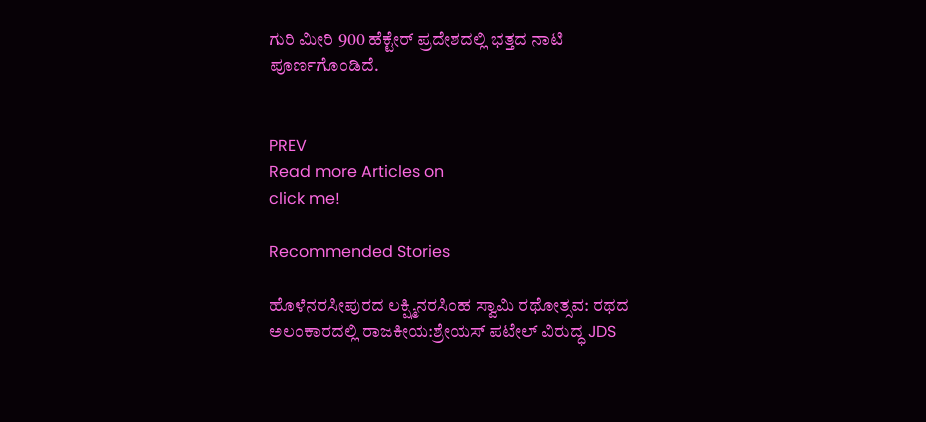ಗುರಿ ಮೀರಿ 900 ಹೆಕ್ಟೇರ್‌ ಪ್ರದೇಶದಲ್ಲಿ ಭತ್ತದ ನಾಟಿ ಪೂರ್ಣಗೊಂಡಿದೆ.


PREV
Read more Articles on
click me!

Recommended Stories

ಹೊಳೆನರಸೀಪುರದ ಲಕ್ಷ್ಮಿನರಸಿಂಹ ಸ್ವಾಮಿ ರಥೋತ್ಸವ: ರಥದ ಅಲಂಕಾರದಲ್ಲಿ ರಾಜಕೀಯ:ಶ್ರೇಯಸ್ ಪಟೇಲ್ ವಿರುದ್ಧ JDS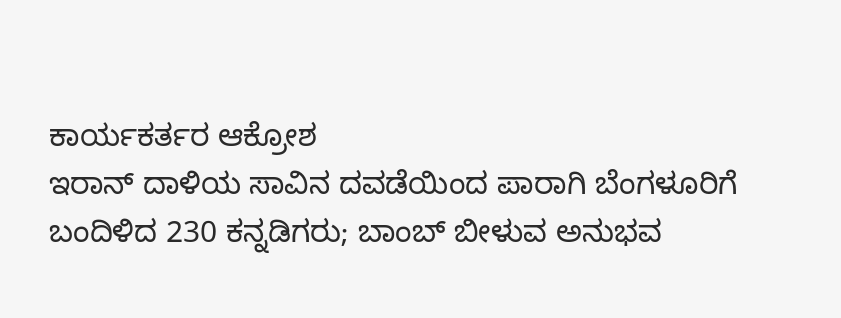ಕಾರ್ಯಕರ್ತರ ಆಕ್ರೋಶ
ಇರಾನ್ ದಾಳಿಯ ಸಾವಿನ ದವಡೆಯಿಂದ ಪಾರಾಗಿ ಬೆಂಗಳೂರಿಗೆ ಬಂದಿಳಿದ 230 ಕನ್ನಡಿಗರು; ಬಾಂಬ್ ಬೀಳುವ ಅನುಭವ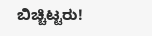ಬಿಚ್ಚಿಟ್ಟರು!